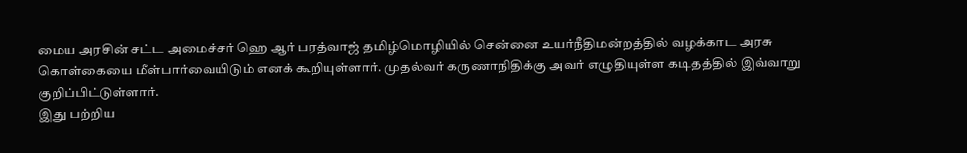மைய அரசின் சட்ட அமைச்சர் ஹெ ஆர் பரத்வாஜ் தமிழ்மொழியில் சென்னை உயர்நீதிமன்றத்தில் வழக்காட அரசு கொள்கையை மீள்பார்வையிடும் எனக் கூறியுள்ளார். முதல்வர் கருணாநிதிக்கு அவர் எழுதியுள்ள கடிதத்தில் இவ்வாறு குறிப்பிட்டுள்ளார்.
இது பற்றிய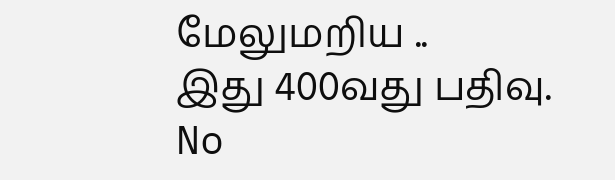மேலுமறிய ..
இது 400வது பதிவு.
No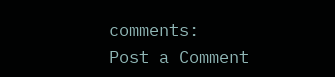comments:
Post a Comment